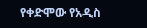የቀድሞው የአዲስ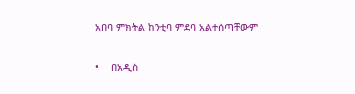አበባ ምክትል ከንቲባ ምደባ አልተሰጣቸውም

•    በአዲስ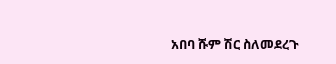አበባ ሹም ሽር ስለመደረጉ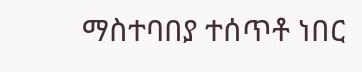ማስተባበያ ተሰጥቶ ነበር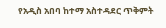የአዲስ አበባ ከተማ አስተዳደር ጥቅምት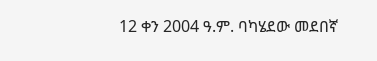12 ቀን 2004 ዓ.ም. ባካሄደው መደበኛ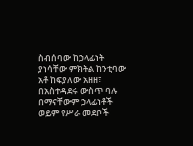ስብሰባው ከኃላፊነት ያነሳቸው ምክትል ከንቲባው አቶ ከፍያለው አዘዘ፣ በአስተዳደሩ ውስጥ ባሉ በማናቸውም ኃላፊነቶች ወይም የሥራ መደቦች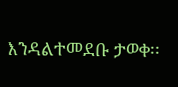እንዳልተመደቡ ታወቀ፡፡